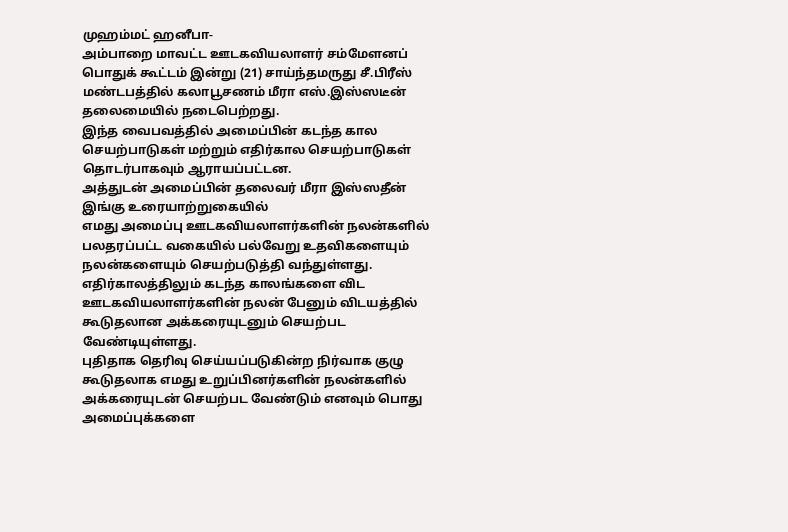முஹம்மட் ஹனீபா-
அம்பாறை மாவட்ட ஊடகவியலாளர் சம்மேளனப் பொதுக் கூட்டம் இன்று (21) சாய்ந்தமருது சீ.பிரீஸ் மண்டபத்தில் கலாபூசணம் மீரா எஸ்.இஸ்ஸடீன் தலைமையில் நடைபெற்றது.
இந்த வைபவத்தில் அமைப்பின் கடந்த கால செயற்பாடுகள் மற்றும் எதிர்கால செயற்பாடுகள் தொடர்பாகவும் ஆராயப்பட்டன.
அத்துடன் அமைப்பின் தலைவர் மீரா இஸ்ஸதீன் இங்கு உரையாற்றுகையில்
எமது அமைப்பு ஊடகவியலாளர்களின் நலன்களில் பலதரப்பட்ட வகையில் பல்வேறு உதவிகளையும் நலன்களையும் செயற்படுத்தி வந்துள்ளது. எதிர்காலத்திலும் கடந்த காலங்களை விட ஊடகவியலாளர்களின் நலன் பேனும் விடயத்தில் கூடுதலான அக்கரையுடனும் செயற்பட வேண்டியுள்ளது.
புதிதாக தெரிவு செய்யப்படுகின்ற நிர்வாக குழு கூடுதலாக எமது உறுப்பினர்களின் நலன்களில் அக்கரையுடன் செயற்பட வேண்டும் எனவும் பொது அமைப்புக்களை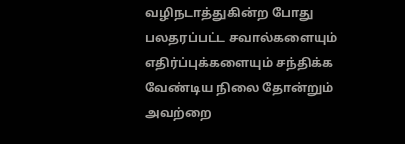வழிநடாத்துகின்ற போது பலதரப்பட்ட சவால்களையும் எதிர்ப்புக்களையும் சந்திக்க வேண்டிய நிலை தோன்றும் அவற்றை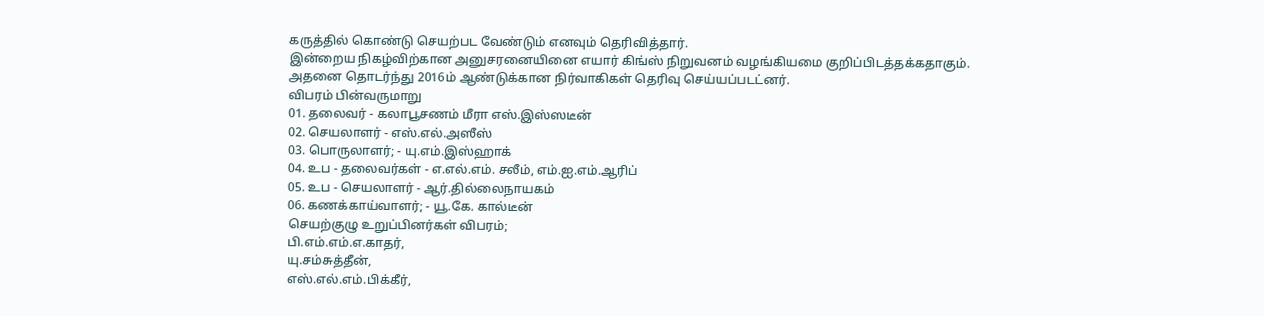கருத்தில் கொண்டு செயற்பட வேண்டும் எனவும் தெரிவித்தார்.
இன்றைய நிகழ்விற்கான அனுசரனையினை எயார் கிங்ஸ் நிறுவனம் வழங்கியமை குறிப்பிடத்தக்கதாகும்.
அதனை தொடர்ந்து 2016ம் ஆண்டுக்கான நிர்வாகிகள் தெரிவு செய்யப்படட்னர்.
விபரம் பின்வருமாறு
01. தலைவர் - கலாபூசணம் மீரா எஸ்.இஸ்ஸடீன்
02. செயலாளர் - எஸ்.எல்.அஸீஸ்
03. பொருலாளர்; - யு.எம்.இஸ்ஹாக்
04. உப - தலைவர்கள் - எ.எல்.எம். சலீம், எம்.ஐ.எம்.ஆரிப்
05. உப - செயலாளர் - ஆர்.தில்லைநாயகம்
06. கணக்காய்வாளர்; - யூ.கே. கால்டீன்
செயற்குழு உறுப்பினர்கள் விபரம்;
பி.எம்.எம்.எ.காதர்,
யு.சம்சுத்தீன்,
எஸ்.எல்.எம்.பிக்கீர்,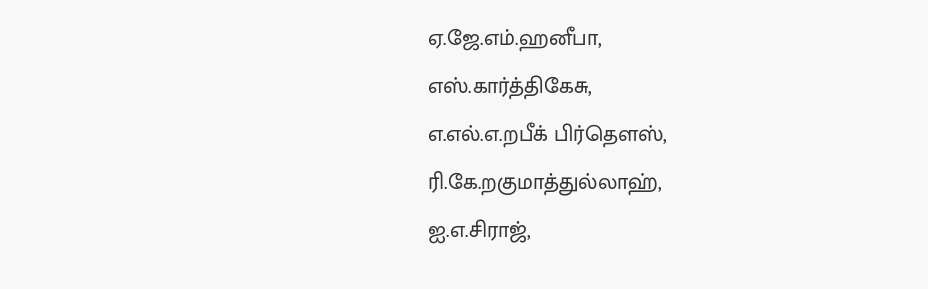ஏ.ஜே.எம்.ஹனீபா,
எஸ்.கார்த்திகேசு,
எ.எல்.எ.றபீக் பிர்தௌஸ்,
ரி.கே.றகுமாத்துல்லாஹ்,
ஐ.எ.சிராஜ்,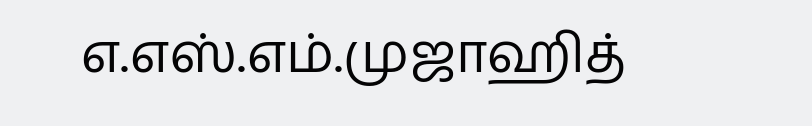எ.எஸ்.எம்.முஜாஹித்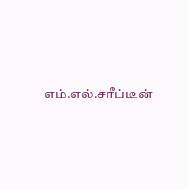எம்.எல்.சரீப்டீன்